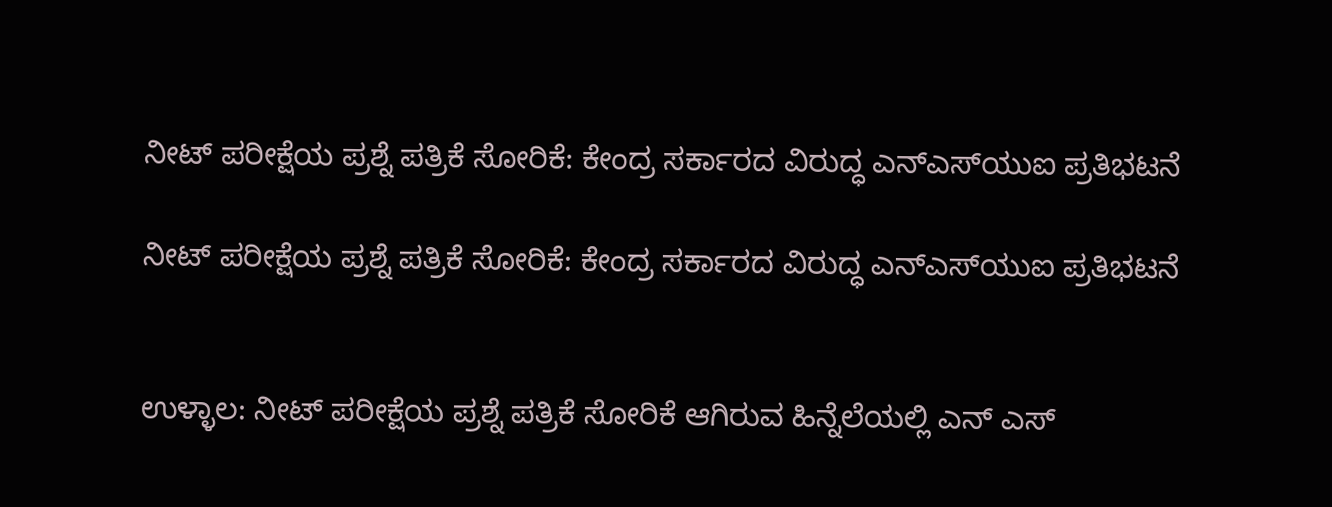ನೀಟ್ ಪರೀಕ್ಷೆಯ ಪ್ರಶ್ನೆ ಪತ್ರಿಕೆ ಸೋರಿಕೆ: ಕೇಂದ್ರ ಸರ್ಕಾರದ ವಿರುದ್ಧ ಎನ್‌ಎಸ್‌ಯುಐ ಪ್ರತಿಭಟನೆ

ನೀಟ್ ಪರೀಕ್ಷೆಯ ಪ್ರಶ್ನೆ ಪತ್ರಿಕೆ ಸೋರಿಕೆ: ಕೇಂದ್ರ ಸರ್ಕಾರದ ವಿರುದ್ಧ ಎನ್‌ಎಸ್‌ಯುಐ ಪ್ರತಿಭಟನೆ


ಉಳ್ಳಾಲ: ನೀಟ್ ಪರೀಕ್ಷೆಯ ಪ್ರಶ್ನೆ ಪತ್ರಿಕೆ ಸೋರಿಕೆ ಆಗಿರುವ ಹಿನ್ನೆಲೆಯಲ್ಲಿ ಎನ್ ಎಸ್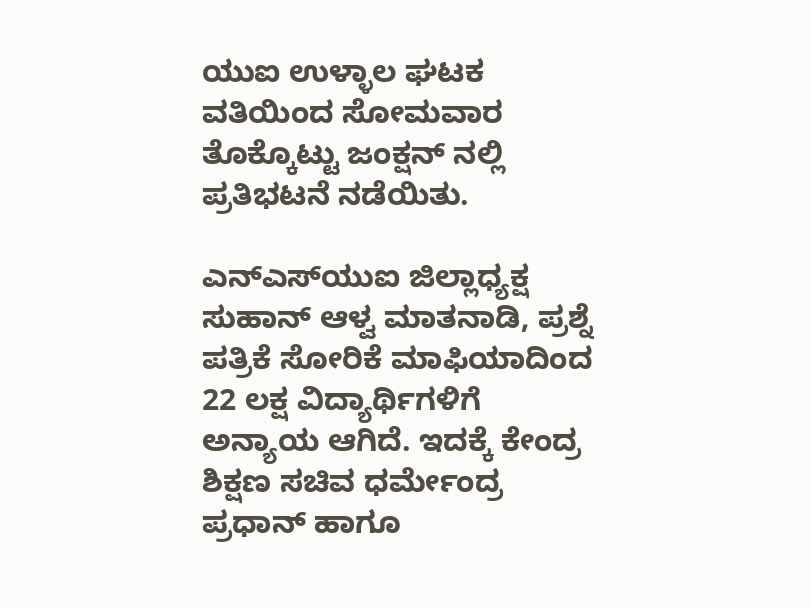ಯುಐ ಉಳ್ಳಾಲ ಘಟಕ ವತಿಯಿಂದ ಸೋಮವಾರ ತೊಕ್ಕೊಟ್ಟು ಜಂಕ್ಷನ್ ನಲ್ಲಿ ಪ್ರತಿಭಟನೆ ನಡೆಯಿತು.

ಎನ್‌ಎಸ್‌ಯುಐ ಜಿಲ್ಲಾಧ್ಯಕ್ಷ ಸುಹಾನ್ ಆಳ್ವ ಮಾತನಾಡಿ, ಪ್ರಶ್ನೆ ಪತ್ರಿಕೆ ಸೋರಿಕೆ ಮಾಫಿಯಾದಿಂದ 22 ಲಕ್ಷ ವಿದ್ಯಾರ್ಥಿಗಳಿಗೆ ಅನ್ಯಾಯ ಆಗಿದೆ. ಇದಕ್ಕೆ ಕೇಂದ್ರ ಶಿಕ್ಷಣ ಸಚಿವ ಧರ್ಮೇಂದ್ರ ಪ್ರಧಾನ್ ಹಾಗೂ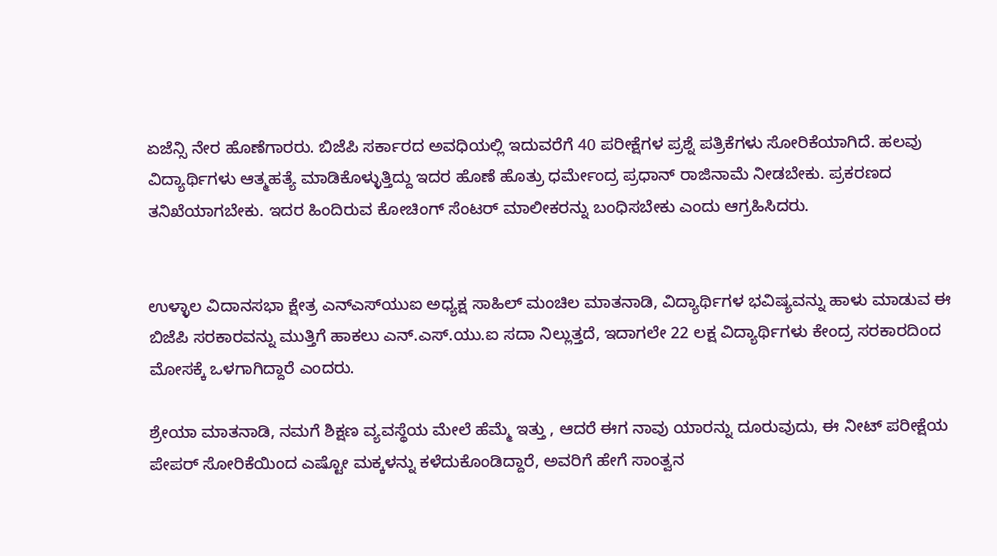ಏಜೆನ್ಸಿ ನೇರ ಹೊಣೆಗಾರರು. ಬಿಜೆಪಿ ಸರ್ಕಾರದ ಅವಧಿಯಲ್ಲಿ ಇದುವರೆಗೆ 40 ಪರೀಕ್ಷೆಗಳ ಪ್ರಶ್ನೆ ಪತ್ರಿಕೆಗಳು ಸೋರಿಕೆಯಾಗಿದೆ. ಹಲವು ವಿದ್ಯಾರ್ಥಿಗಳು ಆತ್ಮಹತ್ಯೆ ಮಾಡಿಕೊಳ್ಳುತ್ತಿದ್ದು ಇದರ ಹೊಣೆ ಹೊತ್ರು ಧರ್ಮೇಂದ್ರ ಪ್ರಧಾನ್ ರಾಜಿನಾಮೆ ನೀಡಬೇಕು. ಪ್ರಕರಣದ ತನಿಖೆಯಾಗಬೇಕು. ಇದರ ಹಿಂದಿರುವ ಕೋಚಿಂಗ್ ಸೆಂಟರ್ ಮಾಲೀಕರನ್ನು ಬಂಧಿಸಬೇಕು ಎಂದು ಆಗ್ರಹಿಸಿದರು.


ಉಳ್ಳಾಲ ವಿದಾನಸಭಾ ಕ್ಷೇತ್ರ ಎನ್‌ಎಸ್‌ಯುಐ ಅಧ್ಯಕ್ಷ ಸಾಹಿಲ್ ಮಂಚಿಲ ಮಾತನಾಡಿ, ವಿದ್ಯಾರ್ಥಿಗಳ ಭವಿಷ್ಯವನ್ನು ಹಾಳು ಮಾಡುವ ಈ ಬಿಜೆಪಿ ಸರಕಾರವನ್ನು ಮುತ್ತಿಗೆ ಹಾಕಲು ಎನ್.ಎಸ್.ಯು.ಐ ಸದಾ ನಿಲ್ಲುತ್ತದೆ, ಇದಾಗಲೇ 22 ಲಕ್ಷ ವಿದ್ಯಾರ್ಥಿಗಳು ಕೇಂದ್ರ ಸರಕಾರದಿಂದ ಮೋಸಕ್ಕೆ ಒಳಗಾಗಿದ್ದಾರೆ ಎಂದರು.

ಶ್ರೇಯಾ ಮಾತನಾಡಿ, ನಮಗೆ ಶಿಕ್ಷಣ ವ್ಯವಸ್ಥೆಯ ಮೇಲೆ ಹೆಮ್ಮೆ ಇತ್ತು , ಆದರೆ ಈಗ ನಾವು ಯಾರನ್ನು ದೂರುವುದು, ಈ ನೀಟ್ ಪರೀಕ್ಷೆಯ ಪೇಪರ್ ಸೋರಿಕೆಯಿಂದ ಎಷ್ಟೋ ಮಕ್ಕಳನ್ನು ಕಳೆದುಕೊಂಡಿದ್ದಾರೆ, ಅವರಿಗೆ ಹೇಗೆ ಸಾಂತ್ವನ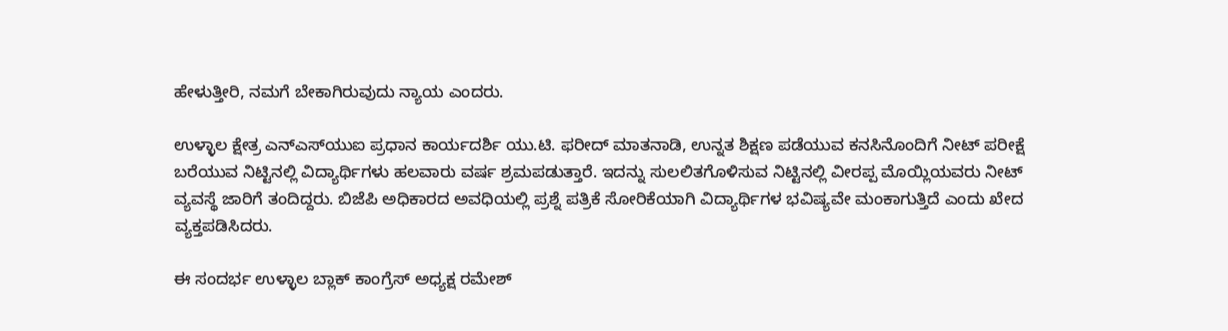ಹೇಳುತ್ತೀರಿ, ನಮಗೆ ಬೇಕಾಗಿರುವುದು ನ್ಯಾಯ ಎಂದರು.

ಉಳ್ಳಾಲ ಕ್ಷೇತ್ರ ಎನ್‌ಎಸ್‌ಯುಐ ಪ್ರಧಾನ ಕಾರ್ಯದರ್ಶಿ ಯು.ಟಿ. ಫರೀದ್ ಮಾತನಾಡಿ, ಉನ್ನತ ಶಿಕ್ಷಣ ಪಡೆಯುವ ಕನಸಿನೊಂದಿಗೆ ನೀಟ್ ಪರೀಕ್ಷೆ ಬರೆಯುವ ನಿಟ್ಟಿನಲ್ಲಿ ವಿದ್ಯಾರ್ಥಿಗಳು ಹಲವಾರು ವರ್ಷ ಶ್ರಮಪಡುತ್ತಾರೆ. ಇದನ್ನು ಸುಲಲಿತಗೊಳಿಸುವ ನಿಟ್ಟಿನಲ್ಲಿ ವೀರಪ್ಪ ಮೊಯ್ಲಿಯವರು ನೀಟ್ ವ್ಯವಸ್ಥೆ ಜಾರಿಗೆ ತಂದಿದ್ದರು. ಬಿಜೆಪಿ ಅಧಿಕಾರದ ಅವಧಿಯಲ್ಲಿ ಪ್ರಶ್ನೆ ಪತ್ರಿಕೆ ಸೋರಿಕೆಯಾಗಿ ವಿದ್ಯಾರ್ಥಿಗಳ ಭವಿಷ್ಯವೇ ಮಂಕಾಗುತ್ತಿದೆ ಎಂದು ಖೇದ ವ್ಯಕ್ತಪಡಿಸಿದರು.

ಈ ಸಂದರ್ಭ ಉಳ್ಳಾಲ ಬ್ಲಾಕ್ ಕಾಂಗ್ರೆಸ್ ಅಧ್ಯಕ್ಷ ರಮೇಶ್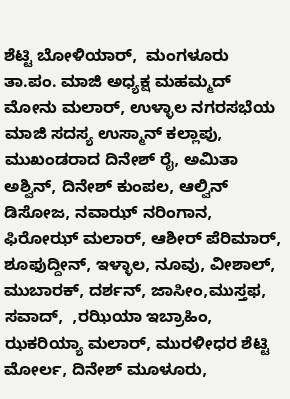ಶೆಟ್ಟಿ ಬೋಳಿಯಾರ್,  ಮಂಗಳೂರು ತಾ.ಪಂ. ಮಾಜಿ ಅಧ್ಯಕ್ಷ ಮಹಮ್ಮದ್ ಮೋನು ಮಲಾರ್, ಉಳ್ಳಾಲ ನಗರಸಭೆಯ ಮಾಜಿ ಸದಸ್ಯ ಉಸ್ಮಾನ್ ಕಲ್ಲಾಪು, ಮುಖಂಡರಾದ ದಿನೇಶ್ ರೈ, ಅಮಿತಾ ಅಶ್ವಿನ್, ದಿನೇಶ್ ಕುಂಪಲ, ಆಲ್ವಿನ್ ಡಿಸೋಜ, ನವಾಝ್ ನರಿಂಗಾನ, ಫಿರೋಝ್ ಮಲಾರ್, ಆಶೀರ್ ಪೆರಿಮಾರ್, ಶೂಫುದ್ದೀನ್, ಇಳ್ಳಾಲ, ನೂವು, ವೀಶಾಲ್, ಮುಬಾರಕ್, ದರ್ಶನ್, ಜಾಸೀಂ,ಮುಸ್ತಫ, ಸವಾದ್,  ,ರಝಿಯಾ ಇಬ್ರಾಹಿಂ, ಝಕರಿಯ್ಯಾ ಮಲಾರ್, ಮುರಳೀಧರ ಶೆಟ್ಟಿ ಮೋರ್ಲ, ದಿನೇಶ್ ಮೂಳೂರು,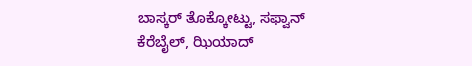ಬಾಸ್ಕರ್ ತೊಕ್ಕೋಟ್ಟು, ಸಫ್ವಾನ್ ಕೆರೆಬೈಲ್, ಝಿಯಾದ್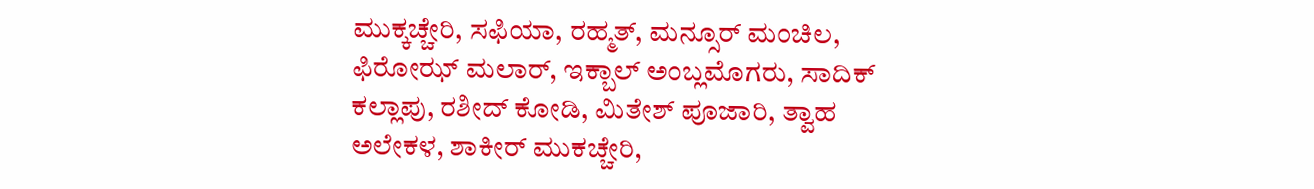ಮುಕ್ಕಚ್ಚೇರಿ, ಸಫಿಯಾ, ರಹ್ಮತ್, ಮನ್ಸೂರ್ ಮಂಚಿಲ, ಫಿರೋಝ್ ಮಲಾರ್, ಇಕ್ಬಾಲ್ ಅಂಬ್ಲಮೊಗರು, ಸಾದಿಕ್ ಕಲ್ಲಾಪು, ರಶೀದ್ ಕೋಡಿ, ಮಿತೇಶ್ ಪೂಜಾರಿ, ತ್ವಾಹ ಅಲೇಕಳ, ಶಾಕೀರ್ ಮುಕಚ್ಚೇರಿ,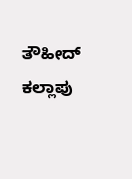ತೌಹೀದ್ ಕಲ್ಲಾಪು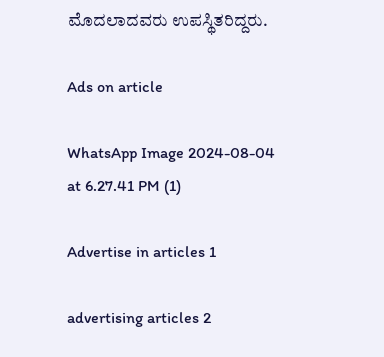ಮೊದಲಾದವರು ಉಪಸ್ಥಿತರಿದ್ದರು.

Ads on article

WhatsApp Image 2024-08-04 at 6.27.41 PM (1)

Advertise in articles 1

advertising articles 2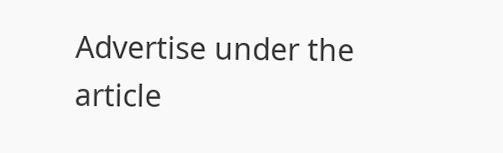Advertise under the article